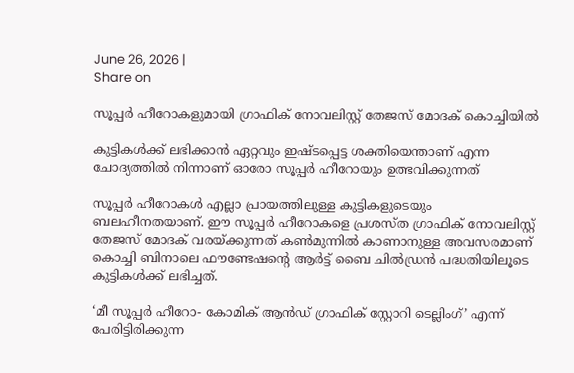June 26, 2026 |
Share on

സൂപ്പര്‍ ഹീറോകളുമായി ഗ്രാഫിക് നോവലിസ്റ്റ് തേജസ് മോദക് കൊച്ചിയില്‍

കുട്ടികള്‍ക്ക് ലഭിക്കാന്‍ ഏറ്റവും ഇഷ്ടപ്പെട്ട ശക്തിയെന്താണ് എന്ന ചോദ്യത്തില്‍ നിന്നാണ് ഓരോ സൂപ്പര്‍ ഹീറോയും ഉത്ഭവിക്കുന്നത്

സൂപ്പര്‍ ഹീറോകള്‍ എല്ലാ പ്രായത്തിലുള്ള കുട്ടികളുടെയും ബലഹീനതയാണ്. ഈ സൂപ്പര്‍ ഹീറോകളെ പ്രശസ്ത ഗ്രാഫിക് നോവലിസ്റ്റ് തേജസ് മോദക് വരയ്ക്കുന്നത് കണ്‍മുന്നില്‍ കാണാനുള്ള അവസരമാണ് കൊച്ചി ബിനാലെ ഫൗണ്ടേഷന്റെ ആര്‍ട്ട് ബൈ ചില്‍ഡ്രന്‍ പദ്ധതിയിലൂടെ കുട്ടികള്‍ക്ക് ലഭിച്ചത്.

‘മീ സൂപ്പര്‍ ഹീറോ- കോമിക് ആന്‍ഡ് ഗ്രാഫിക് സ്റ്റോറി ടെല്ലിംഗ്’ എന്ന് പേരിട്ടിരിക്കുന്ന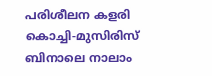പരിശീലന കളരി കൊച്ചി-മുസിരിസ് ബിനാലെ നാലാം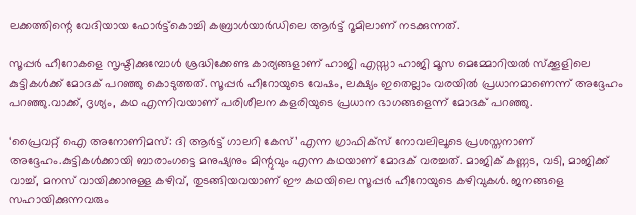ലക്കത്തിന്റെ വേദിയായ ഫോര്‍ട്ട്‌കൊച്ചി കബ്രാള്‍യാര്‍ഡിലെ ആര്‍ട്ട് റൂമിലാണ് നടക്കുന്നത്.

സൂപ്പര്‍ ഹീറോകളെ സൃഷ്ടിക്കുമ്പോള്‍ ശ്രദ്ധിക്കേണ്ട കാര്യങ്ങളാണ് ഹാജി എസ്സാ ഹാജി മൂസ മെമ്മോറിയല്‍ സ്‌ക്കൂളിലെ കുട്ടികള്‍ക്ക് മോദക് പറഞ്ഞു കൊടുത്തത്. സൂപ്പര്‍ ഹീറോയുടെ വേഷം, ലക്ഷ്യം ഇതെല്ലാം വരയില്‍ പ്രധാനമാണെന്ന് അദ്ദേഹം പറഞ്ഞു.വാക്ക്, ദൃശ്യം, കഥ എന്നിവയാണ് പരിശീലന കളരിയുടെ പ്രധാന ഭാഗങ്ങളെന്ന് മോദക് പറഞ്ഞു.

‘പ്രൈവറ്റ് ഐ അനോണിമസ്: ദി ആര്‍ട്ട് ഗാലറി കേസ്’ എന്ന ഗ്രാഫിക്‌സ് നോവലിലൂടെ പ്രശസ്തനാണ് അദ്ദേഹം.കുട്ടികള്‍ക്കായി ബാരാംഗട്ടെ മനുഷ്യനും മിന്റുവും എന്ന കഥയാണ് മോദക് വരച്ചത്. മാജിക് കണ്ണട, വടി, മാജിക്ക് വാച്ച്, മനസ് വായിക്കാനുള്ള കഴിവ്, തുടങ്ങിയവയാണ് ഈ കഥയിലെ സൂപ്പര്‍ ഹീറോയുടെ കഴിവുകള്‍. ജനങ്ങളെ സഹായിക്കുന്നവരും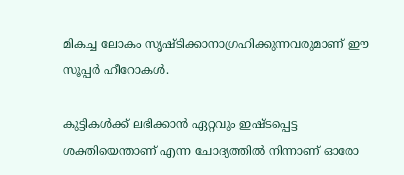മികച്ച ലോകം സൃഷ്ടിക്കാനാഗ്രഹിക്കുന്നവരുമാണ് ഈ സൂപ്പര്‍ ഹീറോകള്‍.

കുട്ടികള്‍ക്ക് ലഭിക്കാന്‍ ഏറ്റവും ഇഷ്ടപ്പെട്ട ശക്തിയെന്താണ് എന്ന ചോദ്യത്തില്‍ നിന്നാണ് ഓരോ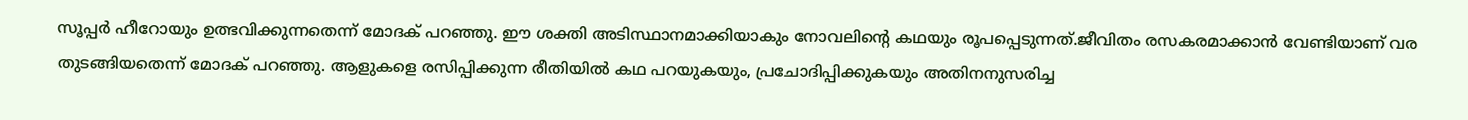സൂപ്പര്‍ ഹീറോയും ഉത്ഭവിക്കുന്നതെന്ന് മോദക് പറഞ്ഞു. ഈ ശക്തി അടിസ്ഥാനമാക്കിയാകും നോവലിന്റെ കഥയും രൂപപ്പെടുന്നത്.ജീവിതം രസകരമാക്കാന്‍ വേണ്ടിയാണ് വര തുടങ്ങിയതെന്ന് മോദക് പറഞ്ഞു. ആളുകളെ രസിപ്പിക്കുന്ന രീതിയില്‍ കഥ പറയുകയും, പ്രചോദിപ്പിക്കുകയും അതിനനുസരിച്ച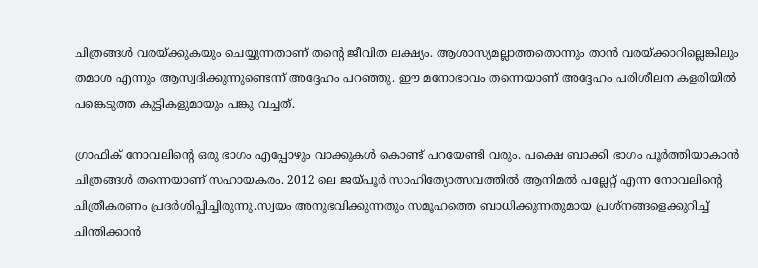ചിത്രങ്ങള്‍ വരയ്ക്കുകയും ചെയ്യുന്നതാണ് തന്റെ ജീവിത ലക്ഷ്യം. ആശാസ്യമല്ലാത്തതൊന്നും താന്‍ വരയ്ക്കാറില്ലെങ്കിലും തമാശ എന്നും ആസ്വദിക്കുന്നുണ്ടെന്ന് അദ്ദേഹം പറഞ്ഞു. ഈ മനോഭാവം തന്നെയാണ് അദ്ദേഹം പരിശീലന കളരിയില്‍ പങ്കെടുത്ത കുട്ടികളുമായും പങ്കു വച്ചത്.

ഗ്രാഫിക് നോവലിന്റെ ഒരു ഭാഗം എപ്പോഴും വാക്കുകള്‍ കൊണ്ട് പറയേണ്ടി വരും. പക്ഷെ ബാക്കി ഭാഗം പൂര്‍ത്തിയാകാന്‍ ചിത്രങ്ങള്‍ തന്നെയാണ് സഹായകരം. 2012 ലെ ജയ്പൂര്‍ സാഹിത്യോത്സവത്തില്‍ ആനിമല്‍ പല്ലേറ്റ് എന്ന നോവലിന്റെ ചിത്രീകരണം പ്രദര്‍ശിപ്പിച്ചിരുന്നു.സ്വയം അനുഭവിക്കുന്നതും സമൂഹത്തെ ബാധിക്കുന്നതുമായ പ്രശ്‌നങ്ങളെക്കുറിച്ച് ചിന്തിക്കാന്‍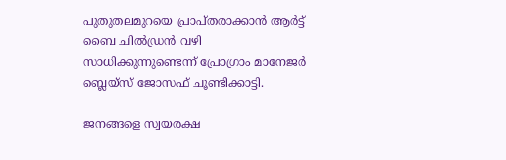പുതുതലമുറയെ പ്രാപ്തരാക്കാന്‍ ആര്‍ട്ട് ബൈ ചില്‍ഡ്രന്‍ വഴി സാധിക്കുന്നുണ്ടെന്ന് പ്രോഗ്രാം മാനേജര്‍ ബ്ലെയ്‌സ് ജോസഫ് ചൂണ്ടിക്കാട്ടി.

ജനങ്ങളെ സ്വയരക്ഷ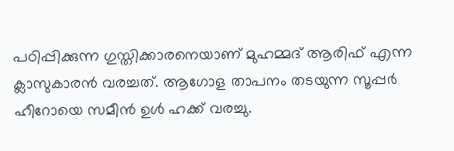പഠിപ്പിക്കുന്ന ഗുസ്തിക്കാരനെയാണ് മുഹമ്മദ് ആരിഫ് എന്ന ക്ലാസുകാരന്‍ വരച്ചത്. ആഗോള താപനം തടയുന്ന സൂപ്പര്‍ ഹീറോയെ സമീന്‍ ഉള്‍ ഹക്ക് വരച്ചു.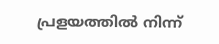പ്രളയത്തില്‍ നിന്ന്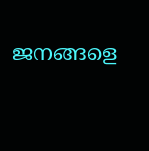ജനങ്ങളെ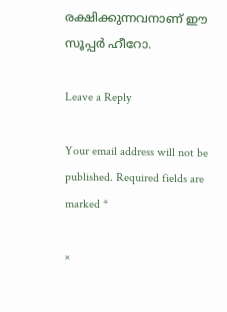രക്ഷിക്കുന്നവനാണ് ഈ സൂപ്പര്‍ ഹീറോ.

Leave a Reply

Your email address will not be published. Required fields are marked *

×